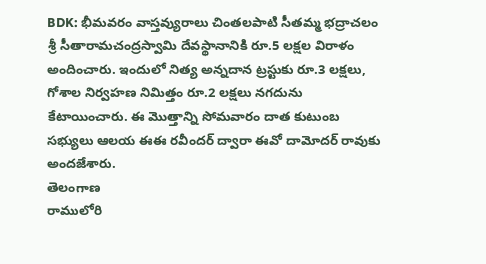BDK: భీమవరం వాస్తవ్యురాలు చింతలపాటి సీతమ్మ భద్రాచలం శ్రీ సీతారామచంద్రస్వామి దేవస్థానానికి రూ.5 లక్షల విరాళం అందించారు. ఇందులో నిత్య అన్నదాన ట్రస్టుకు రూ.3 లక్షలు, గోశాల నిర్వహణ నిమిత్తం రూ.2 లక్షలు నగదును కేటాయించారు. ఈ మొత్తాన్ని సోమవారం దాత కుటుంబ సభ్యులు ఆలయ ఈఈ రవీందర్ ద్వారా ఈవో దామోదర్ రావుకు అందజేశారు.
తెలంగాణ
రాములోరి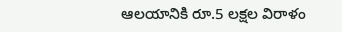ఆలయానికి రూ.5 లక్షల విరాళం